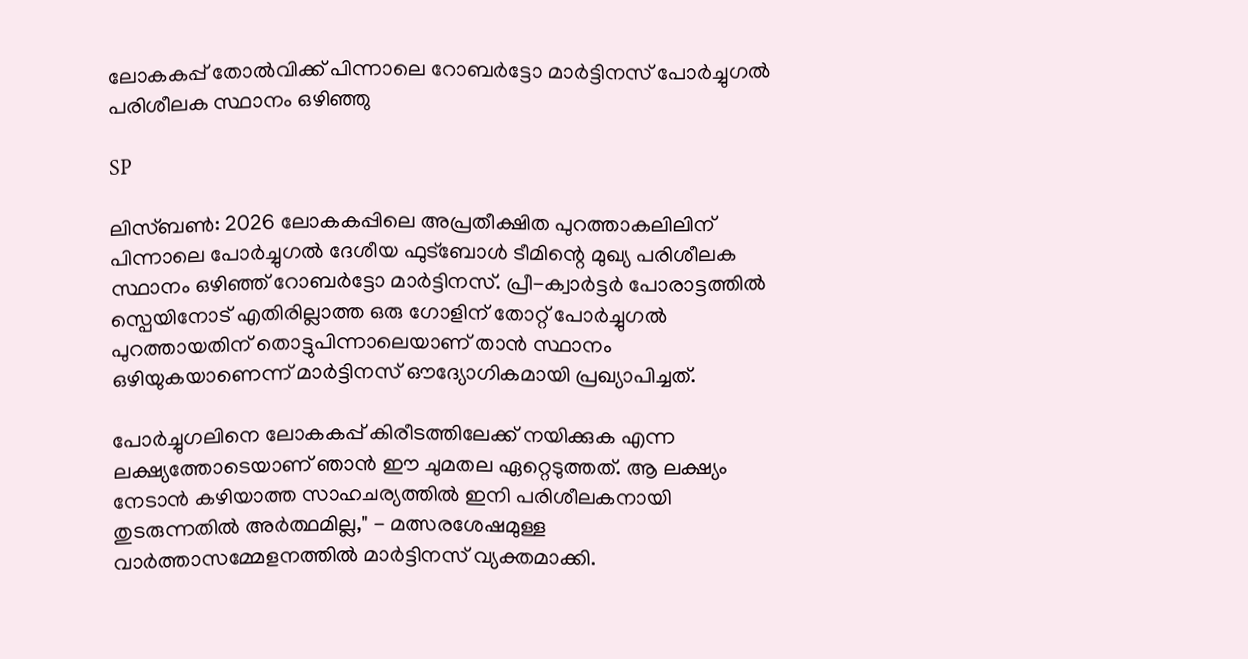ലോകകപ്പ് തോൽവിക്ക് പിന്നാലെ റോബർട്ടോ മാർട്ടിനസ് പോർച്ചുഗൽ പരിശീലക സ്ഥാനം ഒഴിഞ്ഞു

SP

ലിസ്ബൺ: 2026 ലോകകപ്പിലെ അപ്രതീക്ഷിത പുറത്താകലിലിന് പിന്നാലെ പോർച്ചുഗൽ ദേശീയ ഫുട്ബോൾ ടീമിന്റെ മുഖ്യ പരിശീലക സ്ഥാനം ഒഴിഞ്ഞ് റോബർട്ടോ മാർട്ടിനസ്. പ്രീ-ക്വാർട്ടർ പോരാട്ടത്തിൽ സ്പെയിനോട് എതിരില്ലാത്ത ഒരു ഗോളിന് തോറ്റ് പോർച്ചുഗൽ പുറത്തായതിന് തൊട്ടുപിന്നാലെയാണ് താൻ സ്ഥാനം ഒഴിയുകയാണെന്ന് മാർട്ടിനസ് ഔദ്യോഗികമായി പ്രഖ്യാപിച്ചത്.

പോർച്ചുഗലിനെ ലോകകപ്പ് കിരീടത്തിലേക്ക് നയിക്കുക എന്ന ലക്ഷ്യത്തോടെയാണ് ഞാൻ ഈ ചുമതല ഏറ്റെടുത്തത്. ആ ലക്ഷ്യം നേടാൻ കഴിയാത്ത സാഹചര്യത്തിൽ ഇനി പരിശീലകനായി തുടരുന്നതിൽ അർത്ഥമില്ല," - മത്സരശേഷമുള്ള വാർത്താസമ്മേളനത്തിൽ മാർട്ടിനസ് വ്യക്തമാക്കി.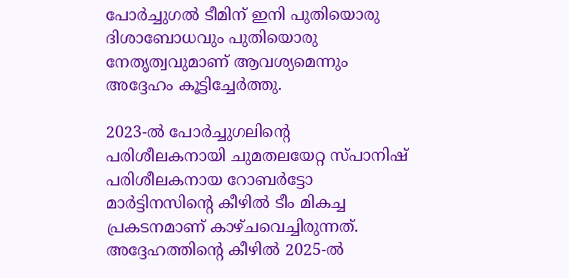പോർച്ചുഗൽ ടീമിന് ഇനി പുതിയൊരു ദിശാബോധവും പുതിയൊരു നേതൃത്വവുമാണ് ആവശ്യമെന്നും അദ്ദേഹം കൂട്ടിച്ചേർത്തു.

2023-ൽ പോർച്ചുഗലിന്റെ പരിശീലകനായി ചുമതലയേറ്റ സ്പാനിഷ് പരിശീലകനായ റോബർട്ടോ മാർട്ടിനസിന്റെ കീഴിൽ ടീം മികച്ച പ്രകടനമാണ് കാഴ്ചവെച്ചിരുന്നത്. അദ്ദേഹത്തിന്റെ കീഴിൽ 2025-ൽ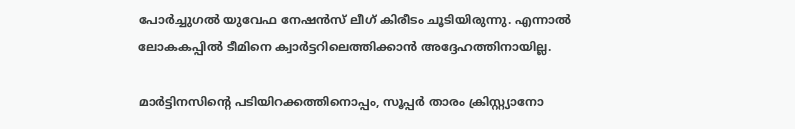പോർച്ചുഗൽ യുവേഫ നേഷൻസ് ലീഗ് കിരീടം ചൂടിയിരുന്നു. എന്നാൽ ലോകകപ്പിൽ ടീമിനെ ക്വാർട്ടറിലെത്തിക്കാൻ അദ്ദേഹത്തിനായില്ല.

മാർട്ടിനസിന്റെ പടിയിറക്കത്തിനൊപ്പം, സൂപ്പർ താരം ക്രിസ്റ്റ്യാനോ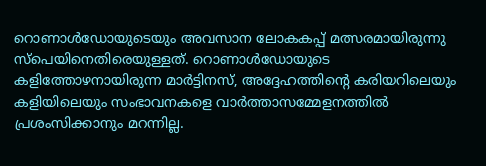റൊണാൾഡോയുടെയും അവസാന ലോകകപ്പ് മത്സരമായിരുന്നു സ്പെയിനെതിരെയുള്ളത്. റൊണാൾഡോയുടെ കളിത്തോഴനായിരുന്ന മാർട്ടിനസ്, അദ്ദേഹത്തിന്റെ കരിയറിലെയും കളിയിലെയും സംഭാവനകളെ വാർത്താസമ്മേളനത്തിൽ പ്രശംസിക്കാനും മറന്നില്ല.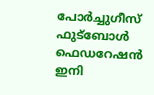പോർച്ചുഗീസ് ഫുട്ബോൾ ഫെഡറേഷൻ ഇനി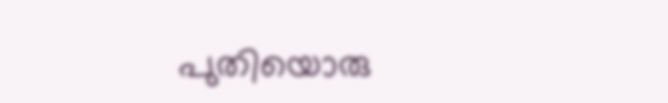പുതിയൊരു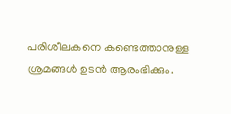പരിശീലകനെ കണ്ടെത്താനുള്ള ശ്രമങ്ങൾ ഉടൻ ആരംഭിക്കും.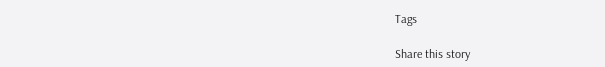Tags

Share this story